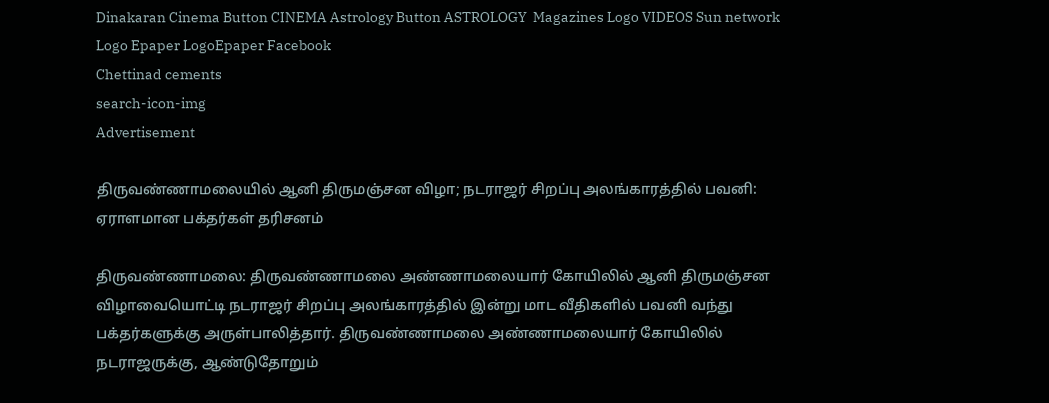Dinakaran Cinema Button CINEMA Astrology Button ASTROLOGY  Magazines Logo VIDEOS Sun network Logo Epaper LogoEpaper Facebook
Chettinad cements
search-icon-img
Advertisement

திருவண்ணாமலையில் ஆனி திருமஞ்சன விழா; நடராஜர் சிறப்பு அலங்காரத்தில் பவனி: ஏராளமான பக்தர்கள் தரிசனம்

திருவண்ணாமலை: திருவண்ணாமலை அண்ணாமலையார் கோயிலில் ஆனி திருமஞ்சன விழாவையொட்டி நடராஜர் சிறப்பு அலங்காரத்தில் இன்று மாட வீதிகளில் பவனி வந்து பக்தர்களுக்கு அருள்பாலித்தார். திருவண்ணாமலை அண்ணாமலையார் கோயிலில் நடராஜருக்கு, ஆண்டுதோறும்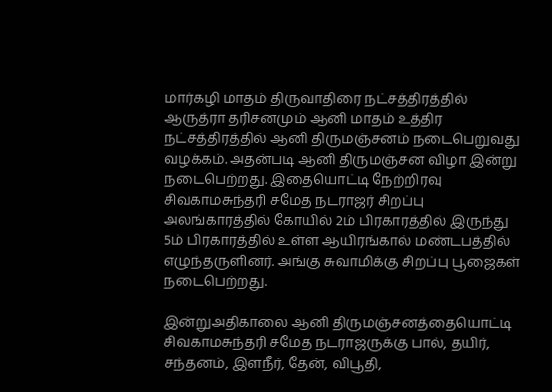மார்கழி மாதம் திருவாதிரை நட்சத்திரத்தில் ஆருத்ரா தரிசனமும் ஆனி மாதம் உத்திர நட்சத்திரத்தில் ஆனி திருமஞ்சனம் நடைபெறுவது வழக்கம். அதன்படி ஆனி திருமஞ்சன விழா இன்று நடைபெற்றது. இதையொட்டி நேற்றிரவு சிவகாமசுந்தரி சமேத நடராஜர் சிறப்பு அலங்காரத்தில் கோயில் 2ம் பிரகாரத்தில் இருந்து 5ம் பிரகாரத்தில் உள்ள ஆயிரங்கால் மண்டபத்தில் எழுந்தருளினர். அங்கு சுவாமிக்கு சிறப்பு பூஜைகள் நடைபெற்றது.

இன்றுஅதிகாலை ஆனி திருமஞ்சனத்தையொட்டி சிவகாமசுந்தரி சமேத நடராஜருக்கு பால், தயிர், சந்தனம், இளநீர், தேன், விபூதி,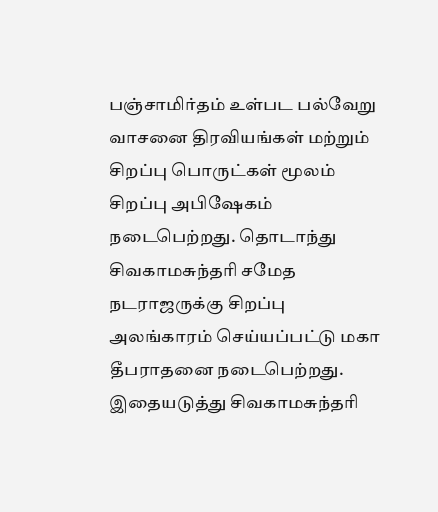பஞ்சாமிர்தம் உள்பட பல்வேறு வாசனை திரவியங்கள் மற்றும் சிறப்பு பொருட்கள் மூலம் சிறப்பு அபிஷேகம் நடைபெற்றது. தொடாந்து சிவகாமசுந்தரி சமேத நடராஜருக்கு சிறப்பு அலங்காரம் செய்யப்பட்டு மகா தீபராதனை நடைபெற்றது. இதையடுத்து சிவகாமசுந்தரி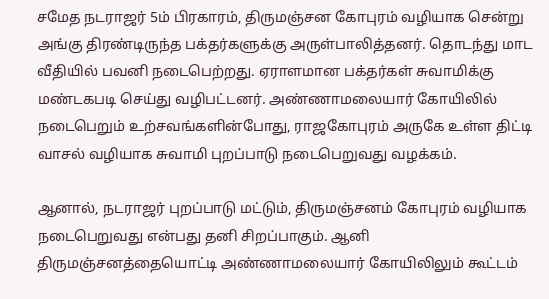சமேத நடராஜர் 5ம் பிரகாரம், திருமஞ்சன கோபுரம் வழியாக சென்று அங்கு திரண்டிருந்த பக்தர்களுக்கு அருள்பாலித்தனர். தொடந்து மாட வீதியில் பவனி நடைபெற்றது. ஏராளமான பக்தர்கள் சுவாமிக்கு மண்டகபடி செய்து வழிபட்டனர். அண்ணாமலையார் கோயிலில் நடைபெறும் உற்சவங்களின்போது, ராஜகோபுரம் அருகே உள்ள திட்டி வாசல் வழியாக சுவாமி புறப்பாடு நடைபெறுவது வழக்கம்.

ஆனால், நடராஜர் புறப்பாடு மட்டும், திருமஞ்சனம் கோபுரம் வழியாக நடைபெறுவது என்பது தனி சிறப்பாகும். ஆனி திருமஞ்சனத்தையொட்டி அண்ணாமலையார் கோயிலிலும் கூட்டம்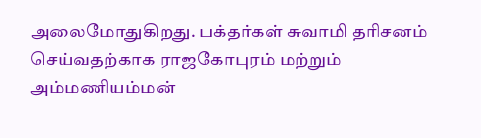அலைமோதுகிறது. பக்தர்கள் சுவாமி தரிசனம் செய்வதற்காக ராஜகோபுரம் மற்றும் அம்மணியம்மன்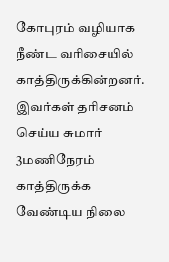கோபுரம் வழியாக நீண்ட வரிசையில் காத்திருக்கின்றனர். இவர்கள் தரிசனம் செய்ய சுமார் 3மணிநேரம் காத்திருக்க வேண்டிய நிலை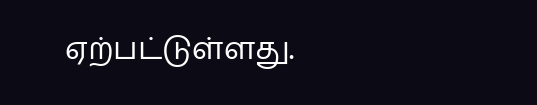ஏற்பட்டுள்ளது.